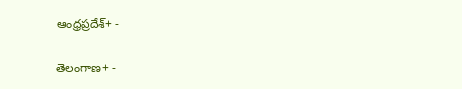ఆంధ్రప్రదేశ్+ -

తెలంగాణ+ -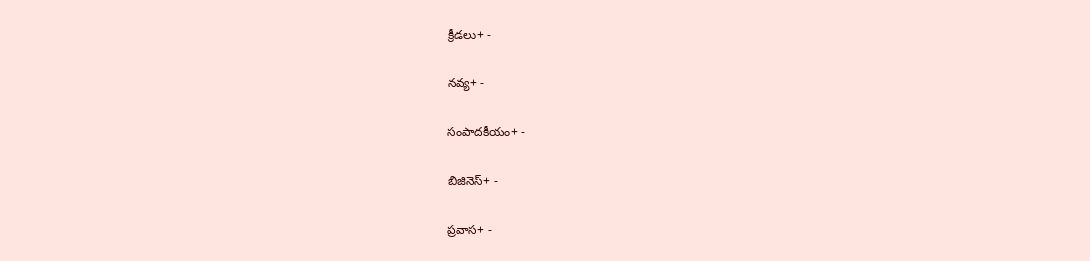క్రీడలు+ -

నవ్య+ -

సంపాదకీయం+ -

బిజినెస్+ -

ప్రవాస+ -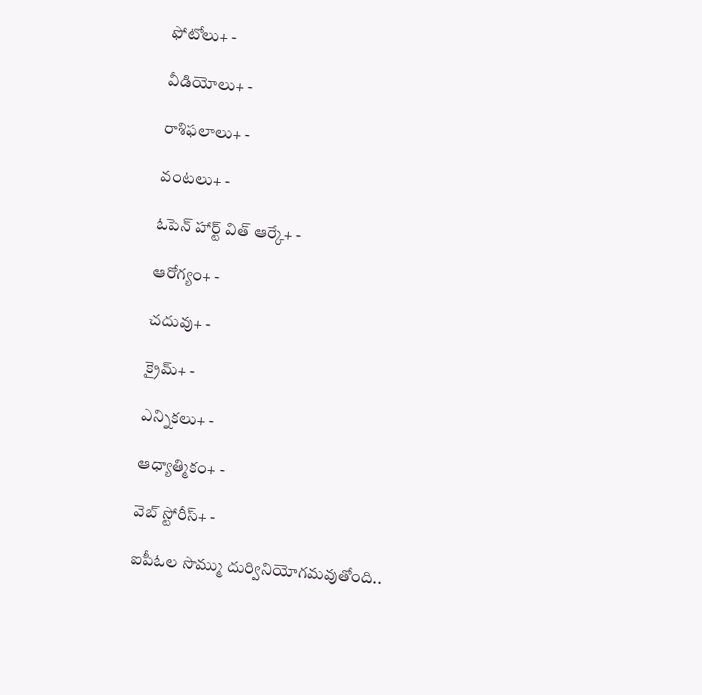ఫోటోలు+ -

వీడియోలు+ -

రాశిఫలాలు+ -

వంటలు+ -

ఓపెన్ హార్ట్ విత్ ఆర్కే+ -

ఆరోగ్యం+ -

చదువు+ -

క్రైమ్+ -

ఎన్నికలు+ -

ఆధ్యాత్మికం+ -

వెబ్ స్టోరీస్+ -

ఐపీఓల సొమ్ము దుర్వినియోగమవుతోంది..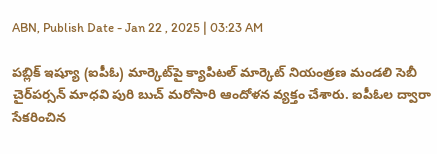ABN, Publish Date - Jan 22 , 2025 | 03:23 AM

పబ్లిక్‌ ఇష్యూ (ఐపీఓ) మార్కెట్‌పై క్యాపిటల్‌ మార్కెట్‌ నియంత్రణ మండలి సెబీ చైర్‌పర్సన్‌ మాధవి పురి బుచ్‌ మరోసారి ఆందోళన వ్యక్తం చేశారు. ఐపీఓల ద్వారా సేకరించిన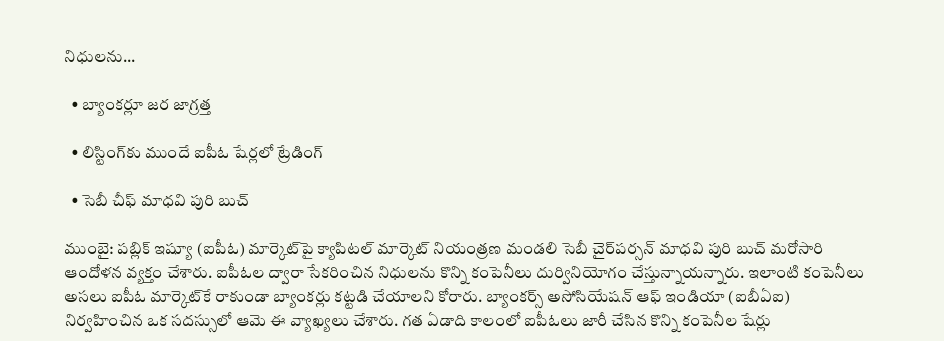నిధులను...

  • బ్యాంకర్లూ జర జాగ్రత్త

  • లిస్టింగ్‌కు ముందే ఐపీఓ షేర్లలో ట్రేడింగ్‌

  • సెబీ చీఫ్‌ మాధవి పురి బుచ్‌

ముంబై: పబ్లిక్‌ ఇష్యూ (ఐపీఓ) మార్కెట్‌పై క్యాపిటల్‌ మార్కెట్‌ నియంత్రణ మండలి సెబీ చైర్‌పర్సన్‌ మాధవి పురి బుచ్‌ మరోసారి ఆందోళన వ్యక్తం చేశారు. ఐపీఓల ద్వారా సేకరించిన నిధులను కొన్ని కంపెనీలు దుర్వినియోగం చేస్తున్నాయన్నారు. ఇలాంటి కంపెనీలు అసలు ఐపీఓ మార్కెట్‌కే రాకుండా బ్యాంకర్లు కట్టడి చేయాలని కోరారు. బ్యాంకర్స్‌ అసోసియేషన్‌ ఆఫ్‌ ఇండియా (ఐబీఏఐ) నిర్వహించిన ఒక సదస్సులో ఆమె ఈ వ్యాఖ్యలు చేశారు. గత ఏడాది కాలంలో ఐపీఓలు జారీ చేసిన కొన్ని కంపెనీల షేర్లు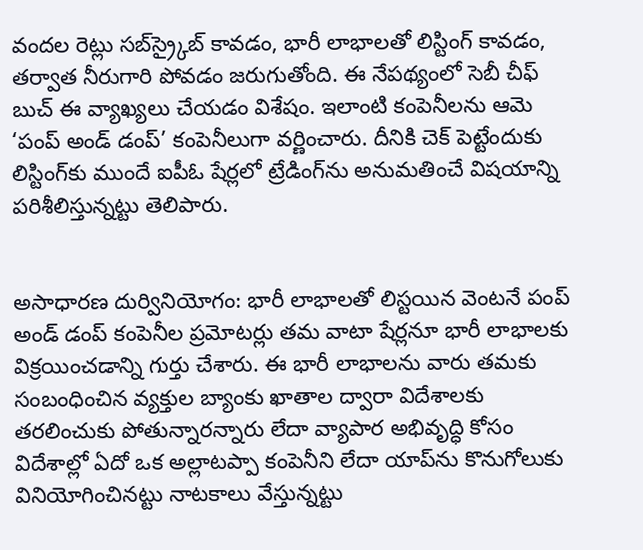వందల రెట్లు సబ్‌స్ర్కైబ్‌ కావడం, భారీ లాభాలతో లిస్టింగ్‌ కావడం, తర్వాత నీరుగారి పోవడం జరుగుతోంది. ఈ నేపథ్యంలో సెబీ చీఫ్‌ బుచ్‌ ఈ వ్యాఖ్యలు చేయడం విశేషం. ఇలాంటి కంపెనీలను ఆమె ‘పంప్‌ అండ్‌ డంప్‌’ కంపెనీలుగా వర్ణించారు. దీనికి చెక్‌ పెట్టేందుకు లిస్టింగ్‌కు ముందే ఐపీఓ షేర్లలో ట్రేడింగ్‌ను అనుమతించే విషయాన్ని పరిశీలిస్తున్నట్టు తెలిపారు.


అసాధారణ దుర్వినియోగం: భారీ లాభాలతో లిస్టయిన వెంటనే పంప్‌ అండ్‌ డంప్‌ కంపెనీల ప్రమోటర్లు తమ వాటా షేర్లనూ భారీ లాభాలకు విక్రయించడాన్ని గుర్తు చేశారు. ఈ భారీ లాభాలను వారు తమకు సంబంధించిన వ్యక్తుల బ్యాంకు ఖాతాల ద్వారా విదేశాలకు తరలించుకు పోతున్నారన్నారు లేదా వ్యాపార అభివృద్ధి కోసం విదేశాల్లో ఏదో ఒక అల్లాటప్పా కంపెనీని లేదా యాప్‌ను కొనుగోలుకు వినియోగించినట్టు నాటకాలు వేస్తున్నట్టు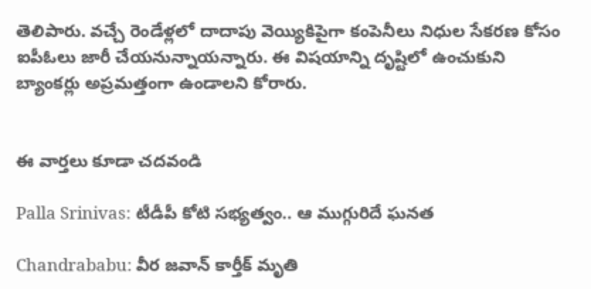తెలిపారు. వచ్చే రెండేళ్లలో దాదాపు వెయ్యికిపైగా కంపెనీలు నిధుల సేకరణ కోసం ఐపీఓలు జారీ చేయనున్నాయన్నారు. ఈ విషయాన్ని దృష్టిలో ఉంచుకుని బ్యాంకర్లు అప్రమత్తంగా ఉండాలని కోరారు.


ఈ వార్తలు కూడా చదవండి

Palla Srinivas: టీడీపీ కోటి సభ్యత్వం.. ఆ ముగ్గురిదే ఘనత

Chandrababu: వీర జవాన్ కార్తీక్ మృతి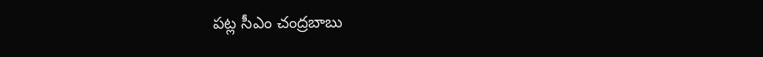పట్ల సీఎం చంద్రబాబు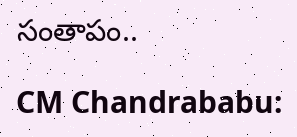సంతాపం..

CM Chandrababu: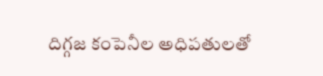దిగ్గజ కంపెనీల అధిపతులతో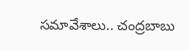సమావేశాలు.. చంద్రబాబు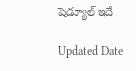షెడ్యూల్ ఇదే

Updated Date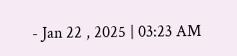- Jan 22 , 2025 | 03:23 AM